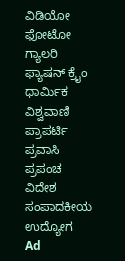ವಿಡಿಯೋ ಫೋಟೋ ಗ್ಯಾಲರಿ ಫ್ಯಾಷನ್ ಕ್ರೈಂ ಧಾರ್ಮಿಕ ವಿಶ್ವವಾಣಿ ಪ್ರಾಪರ್ಟಿ ಪ್ರವಾಸಿ ಪ್ರಪಂಚ ವಿದೇಶ ಸಂಪಾದಕೀಯ ಉದ್ಯೋಗ
Ad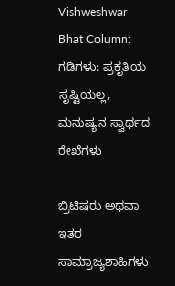Vishweshwar Bhat Column: ಗಡಿಗಳು: ಪ್ರಕೃತಿಯ ಸೃಷ್ಟಿಯಲ್ಲ, ಮನುಷ್ಯನ ಸ್ವಾರ್ಥದ ರೇಖೆಗಳು

ಬ್ರಿಟಿಷರು ಅಥವಾ ಇತರ ಸಾಮ್ರಾಜ್ಯಶಾಹಿಗಳು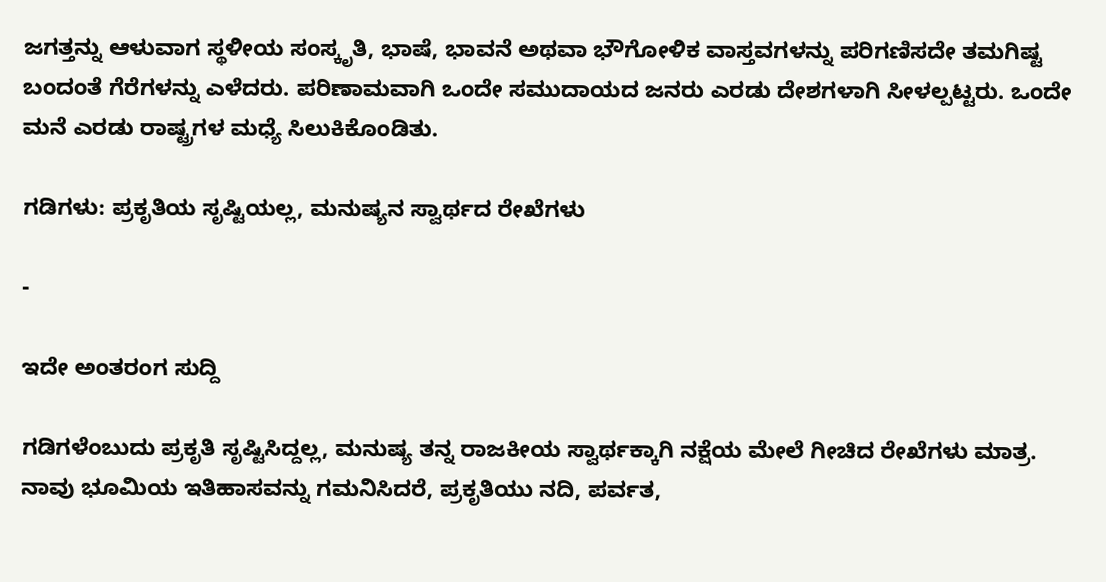ಜಗತ್ತನ್ನು ಆಳುವಾಗ ಸ್ಥಳೀಯ ಸಂಸ್ಕೃತಿ, ಭಾಷೆ, ಭಾವನೆ ಅಥವಾ ಭೌಗೋಳಿಕ ವಾಸ್ತವಗಳನ್ನು ಪರಿಗಣಿಸದೇ ತಮಗಿಷ್ಟ ಬಂದಂತೆ ಗೆರೆಗಳನ್ನು ಎಳೆದರು. ಪರಿಣಾಮವಾಗಿ ಒಂದೇ ಸಮುದಾಯದ ಜನರು ಎರಡು ದೇಶಗಳಾಗಿ ಸೀಳಲ್ಪಟ್ಟರು. ಒಂದೇ ಮನೆ ಎರಡು ರಾಷ್ಟ್ರಗಳ ಮಧ್ಯೆ ಸಿಲುಕಿಕೊಂಡಿತು.

ಗಡಿಗಳು: ಪ್ರಕೃತಿಯ ಸೃಷ್ಟಿಯಲ್ಲ, ಮನುಷ್ಯನ ಸ್ವಾರ್ಥದ ರೇಖೆಗಳು

-

ಇದೇ ಅಂತರಂಗ ಸುದ್ದಿ

ಗಡಿಗಳೆಂಬುದು ಪ್ರಕೃತಿ ಸೃಷ್ಟಿಸಿದ್ದಲ್ಲ, ಮನುಷ್ಯ ತನ್ನ ರಾಜಕೀಯ ಸ್ವಾರ್ಥಕ್ಕಾಗಿ ನಕ್ಷೆಯ ಮೇಲೆ ಗೀಚಿದ ರೇಖೆಗಳು ಮಾತ್ರ. ನಾವು ಭೂಮಿಯ ಇತಿಹಾಸವನ್ನು ಗಮನಿಸಿದರೆ, ಪ್ರಕೃತಿಯು ನದಿ, ಪರ್ವತ,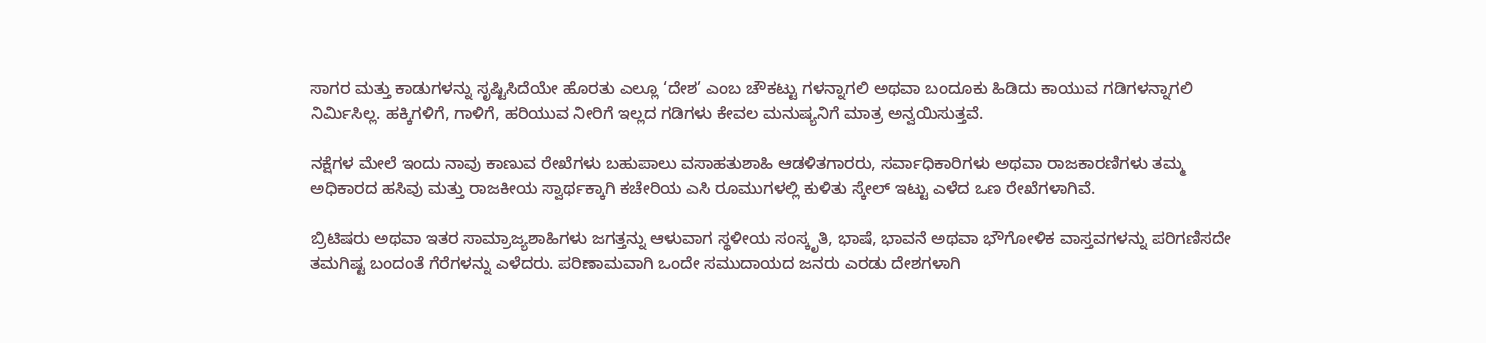ಸಾಗರ ಮತ್ತು ಕಾಡುಗಳನ್ನು ಸೃಷ್ಟಿಸಿದೆಯೇ ಹೊರತು ಎಲ್ಲೂ ‘ದೇಶ’ ಎಂಬ ಚೌಕಟ್ಟು ಗಳನ್ನಾಗಲಿ ಅಥವಾ ಬಂದೂಕು ಹಿಡಿದು ಕಾಯುವ ಗಡಿಗಳನ್ನಾಗಲಿ ನಿರ್ಮಿಸಿಲ್ಲ. ಹಕ್ಕಿಗಳಿಗೆ, ಗಾಳಿಗೆ, ಹರಿಯುವ ನೀರಿಗೆ ಇಲ್ಲದ ಗಡಿಗಳು ಕೇವಲ ಮನುಷ್ಯನಿಗೆ ಮಾತ್ರ ಅನ್ವಯಿಸುತ್ತವೆ.

ನಕ್ಷೆಗಳ ಮೇಲೆ ಇಂದು ನಾವು ಕಾಣುವ ರೇಖೆಗಳು ಬಹುಪಾಲು ವಸಾಹತುಶಾಹಿ ಆಡಳಿತಗಾರರು, ಸರ್ವಾಧಿಕಾರಿಗಳು ಅಥವಾ ರಾಜಕಾರಣಿಗಳು ತಮ್ಮ ಅಧಿಕಾರದ ಹಸಿವು ಮತ್ತು ರಾಜಕೀಯ ಸ್ವಾರ್ಥಕ್ಕಾಗಿ ಕಚೇರಿಯ ಎಸಿ ರೂಮುಗಳಲ್ಲಿ ಕುಳಿತು ಸ್ಕೇಲ್ ಇಟ್ಟು ಎಳೆದ ಒಣ ರೇಖೆಗಳಾಗಿವೆ.

ಬ್ರಿಟಿಷರು ಅಥವಾ ಇತರ ಸಾಮ್ರಾಜ್ಯಶಾಹಿಗಳು ಜಗತ್ತನ್ನು ಆಳುವಾಗ ಸ್ಥಳೀಯ ಸಂಸ್ಕೃತಿ, ಭಾಷೆ, ಭಾವನೆ ಅಥವಾ ಭೌಗೋಳಿಕ ವಾಸ್ತವಗಳನ್ನು ಪರಿಗಣಿಸದೇ ತಮಗಿಷ್ಟ ಬಂದಂತೆ ಗೆರೆಗಳನ್ನು ಎಳೆದರು. ಪರಿಣಾಮವಾಗಿ ಒಂದೇ ಸಮುದಾಯದ ಜನರು ಎರಡು ದೇಶಗಳಾಗಿ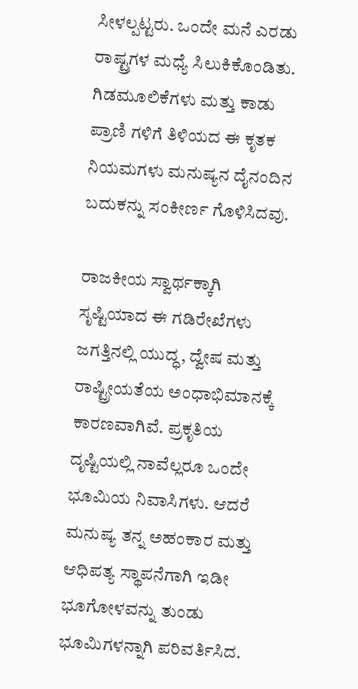ಸೀಳಲ್ಪಟ್ಟರು. ಒಂದೇ ಮನೆ ಎರಡು ರಾಷ್ಟ್ರಗಳ ಮಧ್ಯೆ ಸಿಲುಕಿಕೊಂಡಿತು. ಗಿಡಮೂಲಿಕೆಗಳು ಮತ್ತು ಕಾಡು ಪ್ರಾಣಿ‌ ಗಳಿಗೆ ತಿಳಿಯದ ಈ ಕೃತಕ ನಿಯಮಗಳು ಮನುಷ್ಯನ ದೈನಂದಿನ ಬದುಕನ್ನು ಸಂಕೀರ್ಣ ಗೊಳಿಸಿದವು.

ರಾಜಕೀಯ ಸ್ವಾರ್ಥಕ್ಕಾಗಿ ಸೃಷ್ಟಿಯಾದ ಈ ಗಡಿರೇಖೆಗಳು ಜಗತ್ತಿನಲ್ಲಿ ಯುದ್ಧ, ದ್ವೇಷ ಮತ್ತು ರಾಷ್ಟ್ರೀಯತೆಯ ಅಂಧಾಭಿಮಾನಕ್ಕೆ ಕಾರಣವಾಗಿವೆ. ಪ್ರಕೃತಿಯ ದೃಷ್ಟಿಯಲ್ಲಿ ನಾವೆಲ್ಲರೂ ಒಂದೇ ಭೂಮಿಯ ನಿವಾಸಿಗಳು. ಆದರೆ ಮನುಷ್ಯ ತನ್ನ ಅಹಂಕಾರ ಮತ್ತು ಆಧಿಪತ್ಯ ಸ್ಥಾಪನೆಗಾಗಿ ಇಡೀ ಭೂಗೋಳವನ್ನು ತುಂಡು ಭೂಮಿಗಳನ್ನಾಗಿ ಪರಿವರ್ತಿಸಿದ.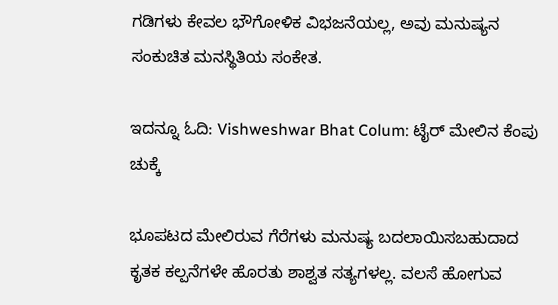ಗಡಿಗಳು ಕೇವಲ ಭೌಗೋಳಿಕ ವಿಭಜನೆಯಲ್ಲ, ಅವು ಮನುಷ್ಯನ ಸಂಕುಚಿತ ಮನಸ್ಥಿತಿಯ ಸಂಕೇತ.

ಇದನ್ನೂ ಓದಿ: Vishweshwar Bhat Colum: ಟೈರ್ ಮೇಲಿನ ಕೆಂಪು ಚುಕ್ಕೆ

ಭೂಪಟದ ಮೇಲಿರುವ ಗೆರೆಗಳು ಮನುಷ್ಯ ಬದಲಾಯಿಸಬಹುದಾದ ಕೃತಕ ಕಲ್ಪನೆಗಳೇ ಹೊರತು ಶಾಶ್ವತ ಸತ್ಯಗಳಲ್ಲ. ವಲಸೆ ಹೋಗುವ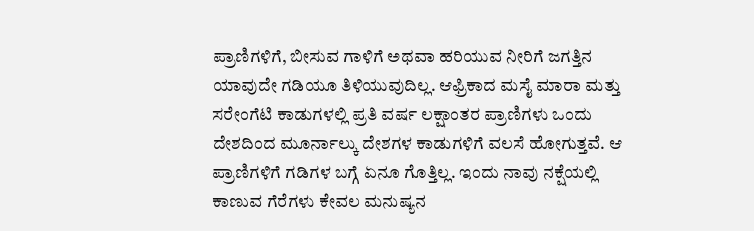ಪ್ರಾಣಿಗಳಿಗೆ, ಬೀಸುವ ಗಾಳಿಗೆ ಅಥವಾ ಹರಿಯುವ ನೀರಿಗೆ ಜಗತ್ತಿನ ಯಾವುದೇ ಗಡಿಯೂ ತಿಳಿಯುವುದಿಲ್ಲ. ಆಫ್ರಿಕಾದ ಮಸೈ ಮಾರಾ ಮತ್ತು ಸರೇಂಗೆಟಿ ಕಾಡುಗಳಲ್ಲಿ ಪ್ರತಿ ವರ್ಷ ಲಕ್ಷಾಂತರ ಪ್ರಾಣಿಗಳು ಒಂದು ದೇಶದಿಂದ ಮೂರ್ನಾಲ್ಕು ದೇಶಗಳ ಕಾಡುಗಳಿಗೆ ವಲಸೆ ಹೋಗುತ್ತವೆ. ಆ ಪ್ರಾಣಿಗಳಿಗೆ ಗಡಿಗಳ ಬಗ್ಗೆ ಏನೂ ಗೊತ್ತಿಲ್ಲ. ಇಂದು ನಾವು ನಕ್ಷೆಯಲ್ಲಿ ಕಾಣುವ ಗೆರೆಗಳು ಕೇವಲ ಮನುಷ್ಯನ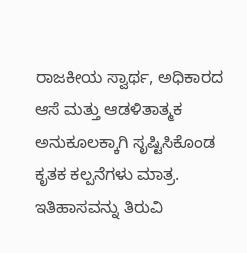ರಾಜಕೀಯ ಸ್ವಾರ್ಥ, ಅಧಿಕಾರದ ಆಸೆ ಮತ್ತು ಆಡಳಿತಾತ್ಮಕ ಅನುಕೂಲಕ್ಕಾಗಿ ಸೃಷ್ಟಿಸಿಕೊಂಡ ಕೃತಕ ಕಲ್ಪನೆಗಳು ಮಾತ್ರ. ಇತಿಹಾಸವನ್ನು ತಿರುವಿ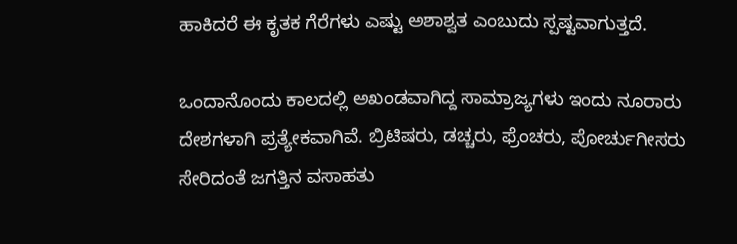ಹಾಕಿದರೆ ಈ ಕೃತಕ ಗೆರೆಗಳು ಎಷ್ಟು ಅಶಾಶ್ವತ ಎಂಬುದು ಸ್ಪಷ್ಟವಾಗುತ್ತದೆ.

ಒಂದಾನೊಂದು ಕಾಲದಲ್ಲಿ ಅಖಂಡವಾಗಿದ್ದ ಸಾಮ್ರಾಜ್ಯಗಳು ಇಂದು ನೂರಾರು ದೇಶಗಳಾಗಿ ಪ್ರತ್ಯೇಕವಾಗಿವೆ. ಬ್ರಿಟಿಷರು, ಡಚ್ಚರು, ಫ್ರೆಂಚರು, ಪೋರ್ಚುಗೀಸರು ಸೇರಿದಂತೆ ಜಗತ್ತಿನ ವಸಾಹತು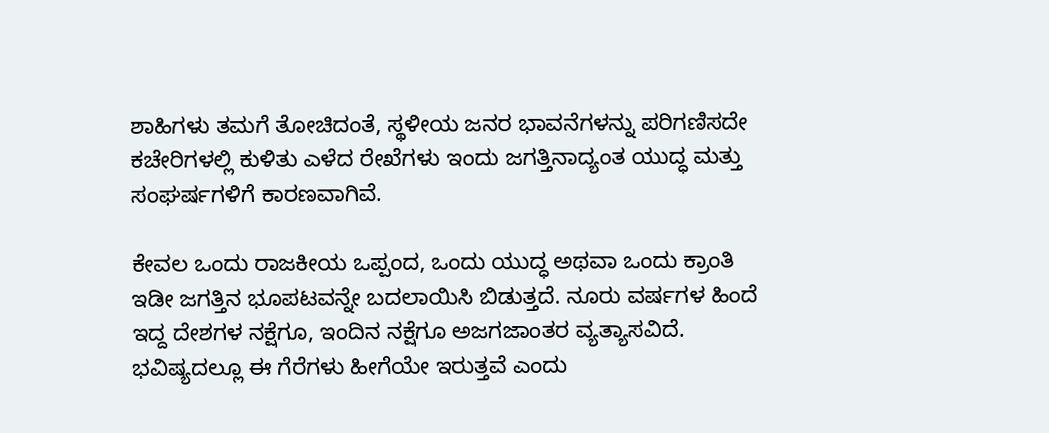ಶಾಹಿಗಳು ತಮಗೆ ತೋಚಿದಂತೆ, ಸ್ಥಳೀಯ ಜನರ ಭಾವನೆಗಳನ್ನು ಪರಿಗಣಿಸದೇ ಕಚೇರಿಗಳಲ್ಲಿ ಕುಳಿತು ಎಳೆದ ರೇಖೆಗಳು ಇಂದು ಜಗತ್ತಿನಾದ್ಯಂತ ಯುದ್ಧ ಮತ್ತು ಸಂಘರ್ಷಗಳಿಗೆ ಕಾರಣವಾಗಿವೆ.

ಕೇವಲ ಒಂದು ರಾಜಕೀಯ ಒಪ್ಪಂದ, ಒಂದು ಯುದ್ಧ ಅಥವಾ ಒಂದು ಕ್ರಾಂತಿ ಇಡೀ ಜಗತ್ತಿನ ಭೂಪಟವನ್ನೇ ಬದಲಾಯಿಸಿ ಬಿಡುತ್ತದೆ. ನೂರು ವರ್ಷಗಳ ಹಿಂದೆ ಇದ್ದ ದೇಶಗಳ ನಕ್ಷೆಗೂ, ಇಂದಿನ ನಕ್ಷೆಗೂ ಅಜಗಜಾಂತರ ವ್ಯತ್ಯಾಸವಿದೆ. ಭವಿಷ್ಯದಲ್ಲೂ ಈ ಗೆರೆಗಳು ಹೀಗೆಯೇ ಇರುತ್ತವೆ ಎಂದು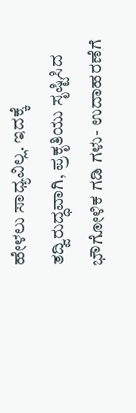ಹೇಳಲು ಸಾಧ್ಯವಿಲ್ಲ. ಇದಕ್ಕೆ ತದ್ವಿರುದ್ಧವಾಗಿ, ಪ್ರಕೃತಿಯು ಸೃಷ್ಟಿಸಿದ ಭೌಗೋಳಿಕ ಗಡಿ ಗಳು- ಉದಾಹರಣೆಗೆ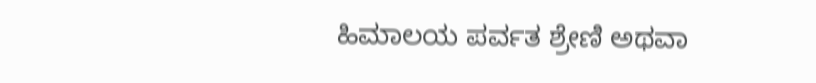ಹಿಮಾಲಯ ಪರ್ವತ ಶ್ರೇಣಿ ಅಥವಾ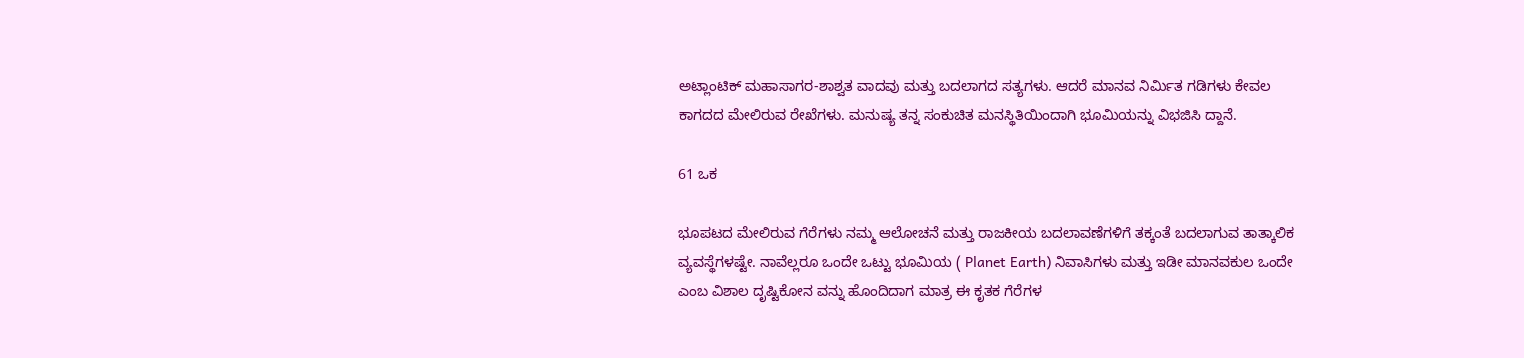ಅಟ್ಲಾಂಟಿಕ್ ಮಹಾಸಾಗರ-ಶಾಶ್ವತ ವಾದವು ಮತ್ತು ಬದಲಾಗದ ಸತ್ಯಗಳು. ಆದರೆ ಮಾನವ ನಿರ್ಮಿತ ಗಡಿಗಳು ಕೇವಲ ಕಾಗದದ ಮೇಲಿರುವ ರೇಖೆಗಳು. ಮನುಷ್ಯ ತನ್ನ ಸಂಕುಚಿತ ಮನಸ್ಥಿತಿಯಿಂದಾಗಿ ಭೂಮಿಯನ್ನು ವಿಭಜಿಸಿ ದ್ದಾನೆ.

61 ಒಕ

ಭೂಪಟದ ಮೇಲಿರುವ ಗೆರೆಗಳು ನಮ್ಮ ಆಲೋಚನೆ ಮತ್ತು ರಾಜಕೀಯ ಬದಲಾವಣೆಗಳಿಗೆ ತಕ್ಕಂತೆ ಬದಲಾಗುವ ತಾತ್ಕಾಲಿಕ ವ್ಯವಸ್ಥೆಗಳಷ್ಟೇ. ನಾವೆಲ್ಲರೂ ಒಂದೇ ಒಟ್ಟು ಭೂಮಿಯ ( Planet Earth) ನಿವಾಸಿಗಳು ಮತ್ತು ಇಡೀ ಮಾನವಕುಲ ಒಂದೇ ಎಂಬ ವಿಶಾಲ ದೃಷ್ಟಿಕೋನ ವನ್ನು ಹೊಂದಿದಾಗ ಮಾತ್ರ ಈ ಕೃತಕ ಗೆರೆಗಳ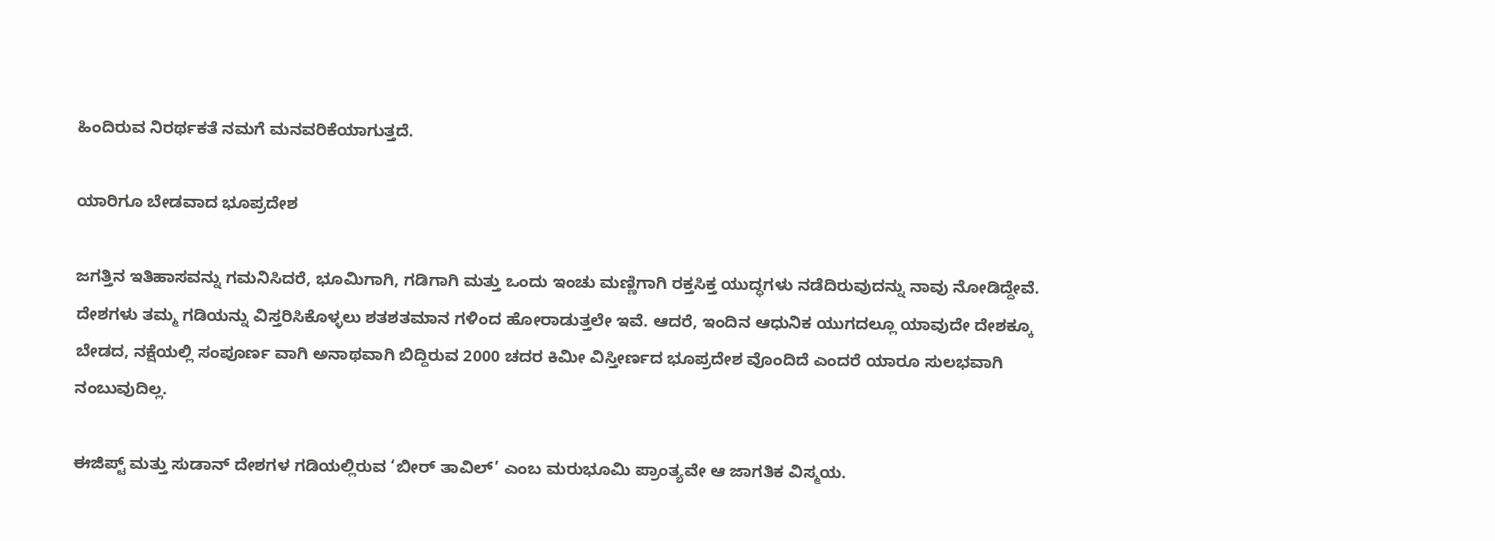ಹಿಂದಿರುವ ನಿರರ್ಥಕತೆ ನಮಗೆ ಮನವರಿಕೆಯಾಗುತ್ತದೆ.

ಯಾರಿಗೂ ಬೇಡವಾದ ಭೂಪ್ರದೇಶ

ಜಗತ್ತಿನ ಇತಿಹಾಸವನ್ನು ಗಮನಿಸಿದರೆ, ಭೂಮಿಗಾಗಿ, ಗಡಿಗಾಗಿ ಮತ್ತು ಒಂದು ಇಂಚು ಮಣ್ಣಿಗಾಗಿ ರಕ್ತಸಿಕ್ತ ಯುದ್ಧಗಳು ನಡೆದಿರುವುದನ್ನು ನಾವು ನೋಡಿದ್ದೇವೆ. ದೇಶಗಳು ತಮ್ಮ ಗಡಿಯನ್ನು ವಿಸ್ತರಿಸಿಕೊಳ್ಳಲು ಶತಶತಮಾನ ಗಳಿಂದ ಹೋರಾಡುತ್ತಲೇ ಇವೆ. ಆದರೆ, ಇಂದಿನ ಆಧುನಿಕ ಯುಗದಲ್ಲೂ ಯಾವುದೇ ದೇಶಕ್ಕೂ ಬೇಡದ, ನಕ್ಷೆಯಲ್ಲಿ ಸಂಪೂರ್ಣ ವಾಗಿ ಅನಾಥವಾಗಿ ಬಿದ್ದಿರುವ 2000 ಚದರ ಕಿಮೀ ವಿಸ್ತೀರ್ಣದ ಭೂಪ್ರದೇಶ‌ ವೊಂದಿದೆ ಎಂದರೆ ಯಾರೂ ಸುಲಭವಾಗಿ ನಂಬುವುದಿಲ್ಲ.

ಈಜಿಪ್ಟ್ ಮತ್ತು ಸುಡಾನ್ ದೇಶಗಳ ಗಡಿಯಲ್ಲಿರುವ ‘ಬೀರ್ ತಾವಿಲ್’ ಎಂಬ ಮರುಭೂಮಿ ಪ್ರಾಂತ್ಯವೇ ಆ ಜಾಗತಿಕ ವಿಸ್ಮಯ.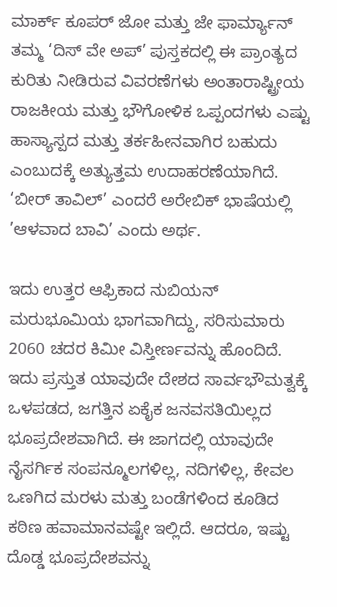ಮಾರ್ಕ್ ಕೂಪರ್ ಜೋ ಮತ್ತು ಜೇ ಫಾರ್ಮ್ಯಾನ್ ತಮ್ಮ ‘ದಿಸ್ ವೇ ಅಪ್’ ಪುಸ್ತಕದಲ್ಲಿ ಈ ಪ್ರಾಂತ್ಯದ ಕುರಿತು ನೀಡಿರುವ ವಿವರಣೆಗಳು ಅಂತಾರಾಷ್ಟ್ರೀಯ ರಾಜಕೀಯ ಮತ್ತು ಭೌಗೋಳಿಕ ಒಪ್ಪಂದಗಳು ಎಷ್ಟು ಹಾಸ್ಯಾಸ್ಪದ ಮತ್ತು ತರ್ಕಹೀನವಾಗಿರ ಬಹುದು ಎಂಬುದಕ್ಕೆ ಅತ್ಯುತ್ತಮ ಉದಾಹರಣೆಯಾಗಿದೆ. ‘ಬೀರ್ ತಾವಿಲ್’ ಎಂದರೆ ಅರೇಬಿಕ್ ಭಾಷೆಯಲ್ಲಿ ’ಆಳವಾದ ಬಾವಿ’ ಎಂದು ಅರ್ಥ.

ಇದು ಉತ್ತರ ಆಫ್ರಿಕಾದ ನುಬಿಯನ್ ಮರುಭೂಮಿಯ ಭಾಗವಾಗಿದ್ದು, ಸರಿಸುಮಾರು 2060 ಚದರ ಕಿಮೀ ವಿಸ್ತೀರ್ಣವನ್ನು ಹೊಂದಿದೆ. ಇದು ಪ್ರಸ್ತುತ ಯಾವುದೇ ದೇಶದ ಸಾರ್ವಭೌಮತ್ವಕ್ಕೆ ಒಳಪಡದ, ಜಗತ್ತಿನ ಏಕೈಕ ಜನವಸತಿಯಿಲ್ಲದ ಭೂಪ್ರದೇಶವಾಗಿದೆ. ಈ ಜಾಗದಲ್ಲಿ ಯಾವುದೇ ನೈಸರ್ಗಿಕ ಸಂಪನ್ಮೂಲಗಳಿಲ್ಲ, ನದಿಗಳಿಲ್ಲ, ಕೇವಲ ಒಣಗಿದ ಮರಳು ಮತ್ತು ಬಂಡೆಗಳಿಂದ ಕೂಡಿದ ಕಠಿಣ ಹವಾಮಾನವಷ್ಟೇ ಇಲ್ಲಿದೆ. ಆದರೂ, ಇಷ್ಟು ದೊಡ್ಡ ಭೂಪ್ರದೇಶವನ್ನು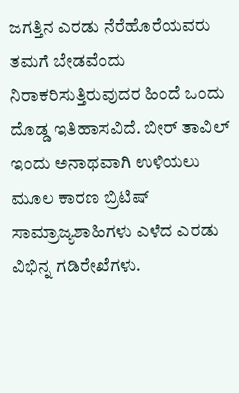ಜಗತ್ತಿನ ಎರಡು ನೆರೆಹೊರೆಯವರು ತಮಗೆ ಬೇಡವೆಂದು ನಿರಾಕರಿಸುತ್ತಿರುವುದರ ಹಿಂದೆ ಒಂದು ದೊಡ್ಡ ಇತಿಹಾಸವಿದೆ. ಬೀರ್ ತಾವಿಲ್ ಇಂದು ಅನಾಥವಾಗಿ ಉಳಿಯಲು ಮೂಲ ಕಾರಣ ಬ್ರಿಟಿಷ್ ಸಾಮ್ರಾಜ್ಯಶಾಹಿಗಳು ಎಳೆದ ಎರಡು ವಿಭಿನ್ನ ಗಡಿರೇಖೆಗಳು.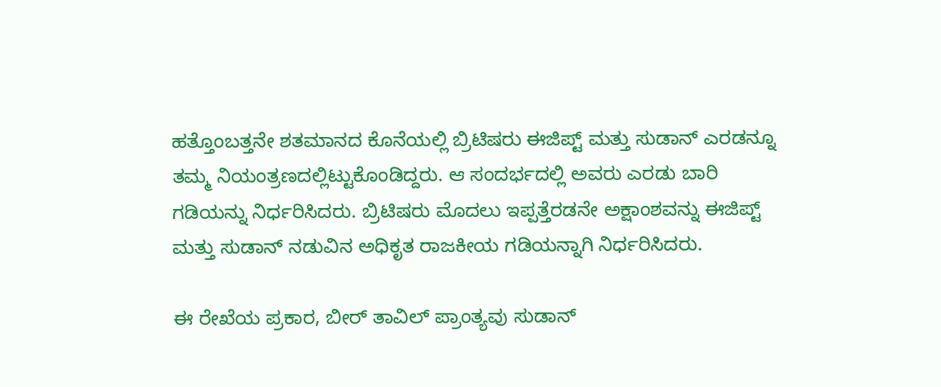ಹತ್ತೊಂಬತ್ತನೇ ಶತಮಾನದ ಕೊನೆಯಲ್ಲಿ ಬ್ರಿಟಿಷರು ಈಜಿಪ್ಟ್ ಮತ್ತು ಸುಡಾನ್ ಎರಡನ್ನೂ ತಮ್ಮ ನಿಯಂತ್ರಣದಲ್ಲಿಟ್ಟುಕೊಂಡಿದ್ದರು. ಆ ಸಂದರ್ಭದಲ್ಲಿ ಅವರು ಎರಡು ಬಾರಿ ಗಡಿಯನ್ನು ನಿರ್ಧರಿಸಿದರು. ಬ್ರಿಟಿಷರು ಮೊದಲು ಇಪ್ಪತ್ತೆರಡನೇ ಅಕ್ಷಾಂಶವನ್ನು ಈಜಿಪ್ಟ್ ಮತ್ತು ಸುಡಾನ್ ನಡುವಿನ ಅಧಿಕೃತ ರಾಜಕೀಯ ಗಡಿಯನ್ನಾಗಿ ನಿರ್ಧರಿಸಿದರು.

ಈ ರೇಖೆಯ ಪ್ರಕಾರ, ಬೀರ್ ತಾವಿಲ್ ಪ್ರಾಂತ್ಯವು ಸುಡಾನ್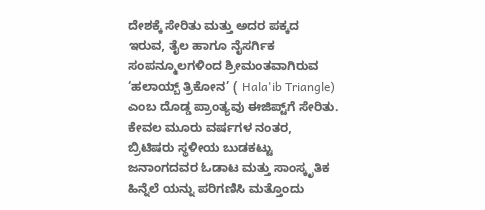ದೇಶಕ್ಕೆ ಸೇರಿತು ಮತ್ತು ಅದರ ಪಕ್ಕದ ಇರುವ, ತೈಲ ಹಾಗೂ ನೈಸರ್ಗಿಕ ಸಂಪನ್ಮೂಲಗಳಿಂದ ಶ್ರೀಮಂತವಾಗಿರುವ ‘ಹಲಾಯ್ಬ್ ತ್ರಿಕೋನ’ ( Hala'ib Triangle) ಎಂಬ ದೊಡ್ಡ ಪ್ರಾಂತ್ಯವು ಈಜಿಪ್ಟ್‌ಗೆ ಸೇರಿತು. ಕೇವಲ ಮೂರು ವರ್ಷಗಳ ನಂತರ, ಬ್ರಿಟಿಷರು ಸ್ಥಳೀಯ ಬುಡಕಟ್ಟು ಜನಾಂಗದವರ ಓಡಾಟ ಮತ್ತು ಸಾಂಸ್ಕೃತಿಕ ಹಿನ್ನೆಲೆ‌ ಯನ್ನು ಪರಿಗಣಿಸಿ ಮತ್ತೊಂದು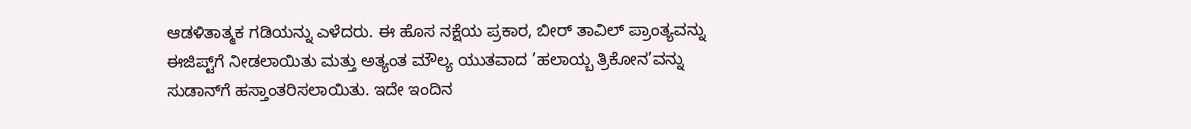ಆಡಳಿತಾತ್ಮಕ ಗಡಿಯನ್ನು ಎಳೆದರು. ಈ ಹೊಸ ನಕ್ಷೆಯ ಪ್ರಕಾರ, ಬೀರ್ ತಾವಿಲ್ ಪ್ರಾಂತ್ಯವನ್ನು ಈಜಿಪ್ಟ್‌ಗೆ ನೀಡಲಾಯಿತು ಮತ್ತು ಅತ್ಯಂತ ಮೌಲ್ಯ ಯುತವಾದ ’ಹಲಾಯ್ಬ ತ್ರಿಕೋನ’ವನ್ನು ಸುಡಾನ್‌ಗೆ ಹಸ್ತಾಂತರಿಸಲಾಯಿತು. ಇದೇ ಇಂದಿನ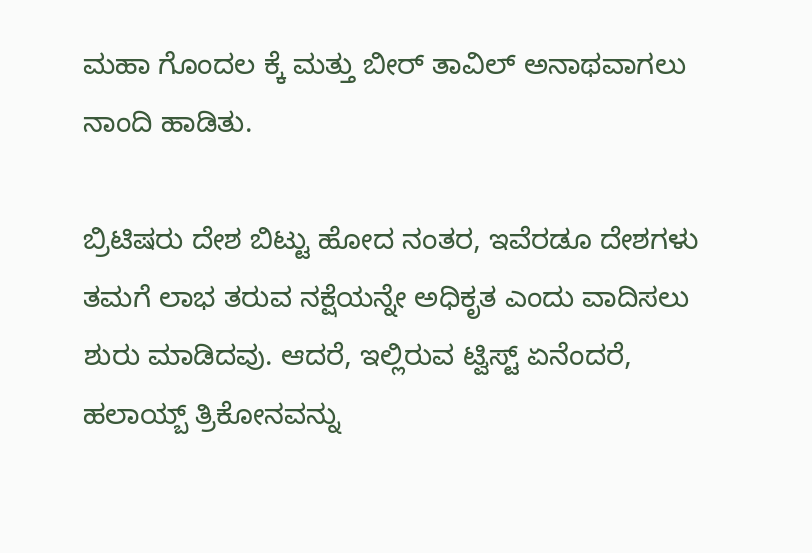ಮಹಾ ಗೊಂದಲ ಕ್ಕೆ ಮತ್ತು ಬೀರ್ ತಾವಿಲ್ ಅನಾಥವಾಗಲು ನಾಂದಿ ಹಾಡಿತು.

ಬ್ರಿಟಿಷರು ದೇಶ ಬಿಟ್ಟು ಹೋದ ನಂತರ, ಇವೆರಡೂ ದೇಶಗಳು ತಮಗೆ ಲಾಭ ತರುವ ನಕ್ಷೆಯನ್ನೇ ಅಧಿಕೃತ ಎಂದು ವಾದಿಸಲು ಶುರು ಮಾಡಿದವು. ಆದರೆ, ಇಲ್ಲಿರುವ ಟ್ವಿಸ್ಟ್ ಏನೆಂದರೆ, ಹಲಾಯ್ಬ್ ತ್ರಿಕೋನವನ್ನು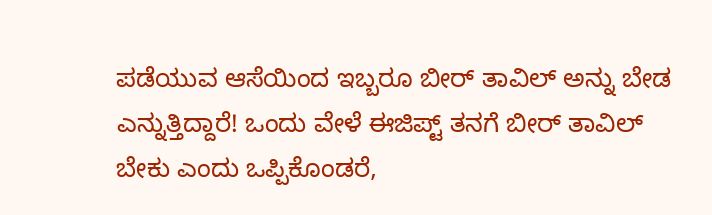ಪಡೆಯುವ ಆಸೆಯಿಂದ ಇಬ್ಬರೂ ಬೀರ್ ತಾವಿಲ್ ಅನ್ನು ಬೇಡ ಎನ್ನುತ್ತಿದ್ದಾರೆ! ಒಂದು ವೇಳೆ ಈಜಿಪ್ಟ್ ತನಗೆ ಬೀರ್ ತಾವಿಲ್ ಬೇಕು ಎಂದು ಒಪ್ಪಿಕೊಂಡರೆ,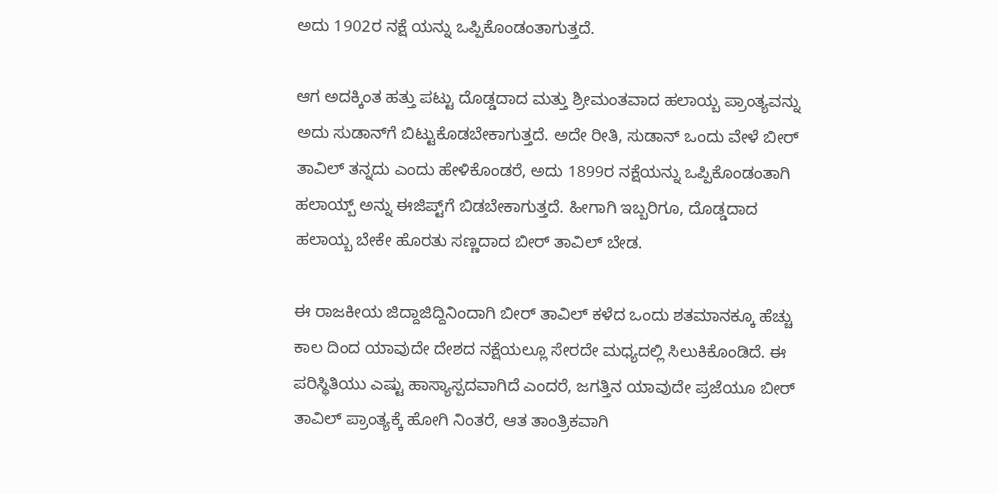ಅದು 1902ರ ನಕ್ಷೆ ಯನ್ನು ಒಪ್ಪಿಕೊಂಡಂತಾಗುತ್ತದೆ.

ಆಗ ಅದಕ್ಕಿಂತ ಹತ್ತು ಪಟ್ಟು ದೊಡ್ಡದಾದ ಮತ್ತು ಶ್ರೀಮಂತವಾದ ಹಲಾಯ್ಬ ಪ್ರಾಂತ್ಯವನ್ನು ಅದು ಸುಡಾನ್‌ಗೆ ಬಿಟ್ಟುಕೊಡಬೇಕಾಗುತ್ತದೆ. ಅದೇ ರೀತಿ, ಸುಡಾನ್ ಒಂದು ವೇಳೆ ಬೀರ್ ತಾವಿಲ್ ತನ್ನದು ಎಂದು ಹೇಳಿಕೊಂಡರೆ, ಅದು 1899ರ ನಕ್ಷೆಯನ್ನು ಒಪ್ಪಿಕೊಂಡಂತಾಗಿ ಹಲಾಯ್ಬ್ ಅನ್ನು ಈಜಿಪ್ಟ್‌ಗೆ ಬಿಡಬೇಕಾಗುತ್ತದೆ. ಹೀಗಾಗಿ ಇಬ್ಬರಿಗೂ, ದೊಡ್ಡದಾದ ಹಲಾಯ್ಬ ಬೇಕೇ ಹೊರತು ಸಣ್ಣದಾದ ಬೀರ್ ತಾವಿಲ್ ಬೇಡ.

ಈ ರಾಜಕೀಯ ಜಿದ್ದಾಜಿದ್ದಿನಿಂದಾಗಿ ಬೀರ್ ತಾವಿಲ್ ಕಳೆದ ಒಂದು ಶತಮಾನಕ್ಕೂ ಹೆಚ್ಚು ಕಾಲ ದಿಂದ ಯಾವುದೇ ದೇಶದ ನಕ್ಷೆಯಲ್ಲೂ ಸೇರದೇ ಮಧ್ಯದಲ್ಲಿ ಸಿಲುಕಿಕೊಂಡಿದೆ. ಈ ಪರಿಸ್ಥಿತಿಯು ಎಷ್ಟು ಹಾಸ್ಯಾಸ್ಪದವಾಗಿದೆ ಎಂದರೆ, ಜಗತ್ತಿನ ಯಾವುದೇ ಪ್ರಜೆಯೂ ಬೀರ್ ತಾವಿಲ್ ಪ್ರಾಂತ್ಯಕ್ಕೆ ಹೋಗಿ ನಿಂತರೆ, ಆತ ತಾಂತ್ರಿಕವಾಗಿ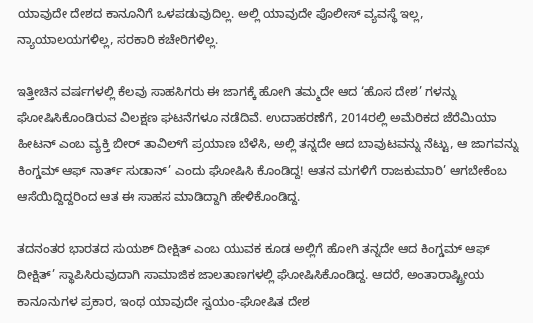ಯಾವುದೇ ದೇಶದ ಕಾನೂನಿಗೆ ಒಳಪಡುವುದಿಲ್ಲ. ಅಲ್ಲಿ ಯಾವುದೇ ಪೊಲೀಸ್ ವ್ಯವಸ್ಥೆ ಇಲ್ಲ, ನ್ಯಾಯಾಲಯಗಳಿಲ್ಲ, ಸರಕಾರಿ ಕಚೇರಿಗಳಿಲ್ಲ.

ಇತ್ತೀಚಿನ ವರ್ಷಗಳಲ್ಲಿ ಕೆಲವು ಸಾಹಸಿಗರು ಈ ಜಾಗಕ್ಕೆ ಹೋಗಿ ತಮ್ಮದೇ ಆದ ‘ಹೊಸ ದೇಶ’ ಗಳನ್ನು ಘೋಷಿಸಿಕೊಂಡಿರುವ ವಿಲಕ್ಷಣ ಘಟನೆಗಳೂ ನಡೆದಿವೆ. ಉದಾಹರಣೆಗೆ, 2014ರಲ್ಲಿ ಅಮೆರಿಕದ ಜೆರೆಮಿಯಾ ಹೀಟನ್ ಎಂಬ ವ್ಯಕ್ತಿ ಬೀರ್ ತಾವಿಲ್‌ಗೆ ಪ್ರಯಾಣ ಬೆಳೆಸಿ, ಅಲ್ಲಿ ತನ್ನದೇ ಆದ ಬಾವುಟವನ್ನು ನೆಟ್ಟು, ಆ ಜಾಗವನ್ನು ಕಿಂಗ್ಡಮ್ ಆಫ್ ನಾರ್ತ್ ಸುಡಾನ್’ ಎಂದು ಘೋಷಿಸಿ ಕೊಂಡಿದ್ದ! ಆತನ ಮಗಳಿಗೆ ರಾಜಕುಮಾರಿ’ ಆಗಬೇಕೆಂಬ ಆಸೆಯಿದ್ದಿದ್ದರಿಂದ ಆತ ಈ ಸಾಹಸ ಮಾಡಿದ್ದಾಗಿ ಹೇಳಿಕೊಂಡಿದ್ದ.

ತದನಂತರ ಭಾರತದ ಸುಯಶ್ ದೀಕ್ಷಿತ್ ಎಂಬ ಯುವಕ ಕೂಡ ಅಲ್ಲಿಗೆ ಹೋಗಿ ತನ್ನದೇ ಆದ ಕಿಂಗ್ಡಮ್ ಆಫ್ ದೀಕ್ಷಿತ್’ ಸ್ಥಾಪಿಸಿರುವುದಾಗಿ ಸಾಮಾಜಿಕ ಜಾಲತಾಣಗಳಲ್ಲಿ ಘೋಷಿಸಿಕೊಂಡಿದ್ದ. ಆದರೆ, ಅಂತಾರಾಷ್ಟ್ರೀಯ ಕಾನೂನುಗಳ ಪ್ರಕಾರ, ಇಂಥ ಯಾವುದೇ ಸ್ವಯಂ-ಘೋಷಿತ ದೇಶ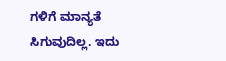ಗಳಿಗೆ ಮಾನ್ಯತೆ ಸಿಗುವುದಿಲ್ಲ. ಇದು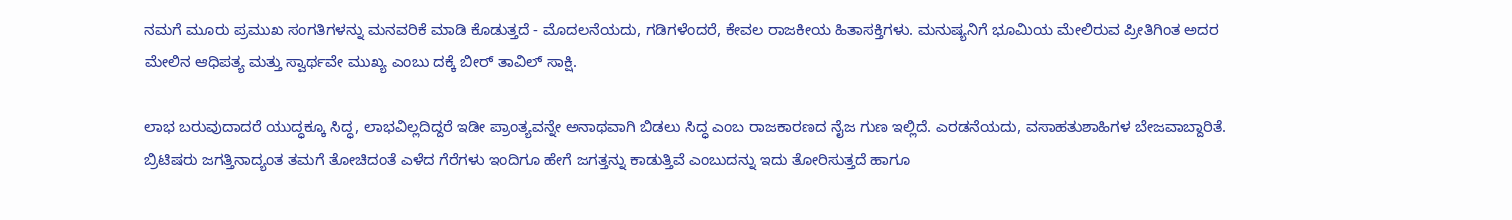ನಮಗೆ ಮೂರು ಪ್ರಮುಖ ಸಂಗತಿಗಳನ್ನು ಮನವರಿಕೆ ಮಾಡಿ ಕೊಡುತ್ತದೆ - ಮೊದಲನೆಯದು, ಗಡಿಗಳೆಂದರೆ, ಕೇವಲ ರಾಜಕೀಯ ಹಿತಾಸಕ್ತಿಗಳು. ಮನುಷ್ಯನಿಗೆ ಭೂಮಿಯ ಮೇಲಿರುವ ಪ್ರೀತಿಗಿಂತ ಅದರ ಮೇಲಿನ ಆಧಿಪತ್ಯ ಮತ್ತು ಸ್ವಾರ್ಥವೇ ಮುಖ್ಯ ಎಂಬು ದಕ್ಕೆ ಬೀರ್ ತಾವಿಲ್ ಸಾಕ್ಷಿ.

ಲಾಭ ಬರುವುದಾದರೆ ಯುದ್ಧಕ್ಕೂ ಸಿದ್ಧ, ಲಾಭವಿಲ್ಲದಿದ್ದರೆ ಇಡೀ ಪ್ರಾಂತ್ಯವನ್ನೇ ಅನಾಥವಾಗಿ ಬಿಡಲು ಸಿದ್ಧ ಎಂಬ ರಾಜಕಾರಣದ ನೈಜ ಗುಣ ಇಲ್ಲಿದೆ. ಎರಡನೆಯದು, ವಸಾಹತುಶಾಹಿಗಳ ಬೇಜವಾಬ್ದಾರಿತೆ. ಬ್ರಿಟಿಷರು ಜಗತ್ತಿನಾದ್ಯಂತ ತಮಗೆ ತೋಚಿದಂತೆ ಎಳೆದ ಗೆರೆಗಳು ಇಂದಿಗೂ ಹೇಗೆ ಜಗತ್ತನ್ನು ಕಾಡುತ್ತಿವೆ ಎಂಬುದನ್ನು ಇದು ತೋರಿಸುತ್ತದೆ ಹಾಗೂ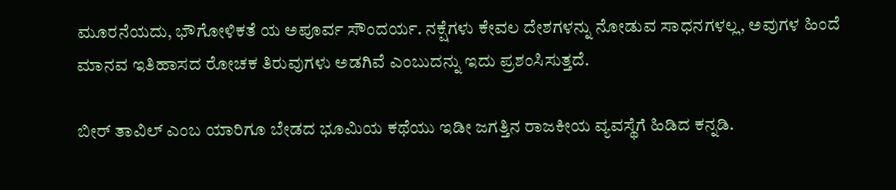ಮೂರನೆಯದು, ಭೌಗೋಳಿಕತೆ ಯ ಅಪೂರ್ವ ಸೌಂದರ್ಯ. ನಕ್ಷೆಗಳು ಕೇವಲ ದೇಶಗಳನ್ನು ನೋಡುವ ಸಾಧನಗಳಲ್ಲ, ಅವುಗಳ ಹಿಂದೆ ಮಾನವ ಇತಿಹಾಸದ ರೋಚಕ ತಿರುವುಗಳು ಅಡಗಿವೆ ಎಂಬುದನ್ನು ಇದು ಪ್ರಶಂಸಿಸುತ್ತದೆ.

ಬೀರ್ ತಾವಿಲ್ ಎಂಬ ಯಾರಿಗೂ ಬೇಡದ ಭೂಮಿಯ ಕಥೆಯು ಇಡೀ ಜಗತ್ತಿನ ರಾಜಕೀಯ ವ್ಯವಸ್ಥೆಗೆ ಹಿಡಿದ ಕನ್ನಡಿ.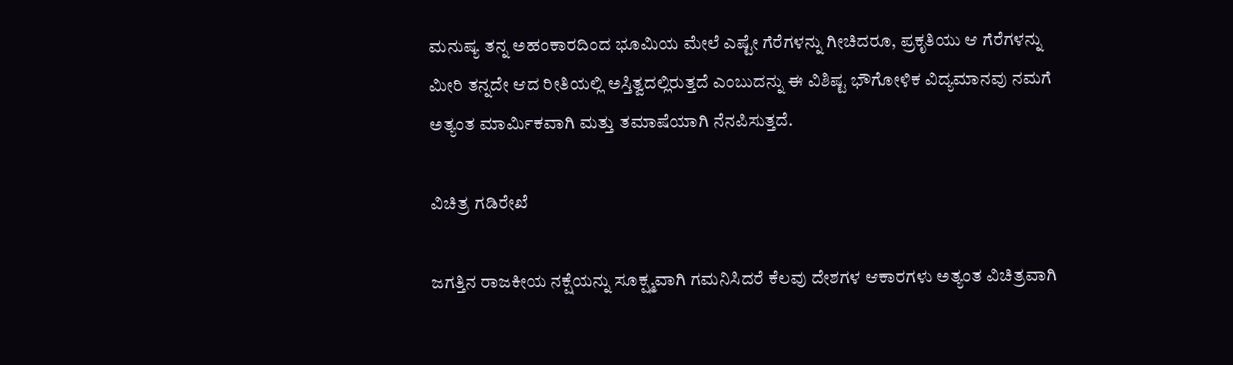ಮನುಷ್ಯ ತನ್ನ ಅಹಂಕಾರದಿಂದ ಭೂಮಿಯ ಮೇಲೆ ಎಷ್ಟೇ ಗೆರೆಗಳನ್ನು ಗೀಚಿದರೂ, ಪ್ರಕೃತಿಯು ಆ ಗೆರೆಗಳನ್ನು ಮೀರಿ ತನ್ನದೇ ಆದ ರೀತಿಯಲ್ಲಿ ಅಸ್ತಿತ್ವದಲ್ಲಿರುತ್ತದೆ ಎಂಬುದನ್ನು ಈ ವಿಶಿಷ್ಟ ಭೌಗೋಳಿಕ ವಿದ್ಯಮಾನವು ನಮಗೆ ಅತ್ಯಂತ ಮಾರ್ಮಿಕವಾಗಿ ಮತ್ತು ತಮಾಷೆಯಾಗಿ ನೆನಪಿಸುತ್ತದೆ.

ವಿಚಿತ್ರ ಗಡಿರೇಖೆ

ಜಗತ್ತಿನ ರಾಜಕೀಯ ನಕ್ಷೆಯನ್ನು ಸೂಕ್ಷ್ಮವಾಗಿ ಗಮನಿಸಿದರೆ ಕೆಲವು ದೇಶಗಳ ಆಕಾರಗಳು ಅತ್ಯಂತ ವಿಚಿತ್ರವಾಗಿ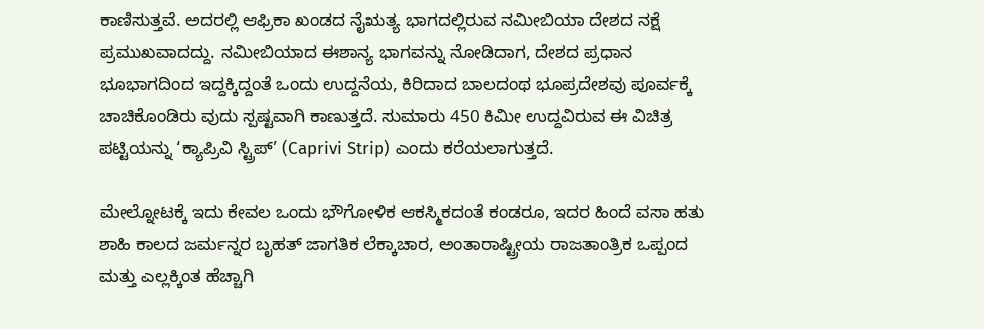ಕಾಣಿಸುತ್ತವೆ. ಅದರಲ್ಲಿ ಆಫ್ರಿಕಾ ಖಂಡದ ನೈಋತ್ಯ ಭಾಗದಲ್ಲಿರುವ ನಮೀಬಿಯಾ ದೇಶದ ನಕ್ಷೆ ಪ್ರಮುಖವಾದದ್ದು. ನಮೀಬಿಯಾದ ಈಶಾನ್ಯ ಭಾಗವನ್ನು ನೋಡಿದಾಗ, ದೇಶದ ಪ್ರಧಾನ ಭೂಭಾಗದಿಂದ ಇದ್ದಕ್ಕಿದ್ದಂತೆ ಒಂದು ಉದ್ದನೆಯ, ಕಿರಿದಾದ ಬಾಲದಂಥ ಭೂಪ್ರದೇಶವು ಪೂರ್ವಕ್ಕೆ ಚಾಚಿಕೊಂಡಿರು ವುದು ಸ್ಪಷ್ಟವಾಗಿ ಕಾಣುತ್ತದೆ. ಸುಮಾರು 450 ಕಿಮೀ ಉದ್ದವಿರುವ ಈ ವಿಚಿತ್ರ ಪಟ್ಟಿಯನ್ನು ‘ಕ್ಯಾಪ್ರಿವಿ ಸ್ಟ್ರಿಪ್’ (Caprivi Strip) ಎಂದು ಕರೆಯಲಾಗುತ್ತದೆ.

ಮೇಲ್ನೋಟಕ್ಕೆ ಇದು ಕೇವಲ ಒಂದು ಭೌಗೋಳಿಕ ಆಕಸ್ಮಿಕದಂತೆ ಕಂಡರೂ, ಇದರ ಹಿಂದೆ ವಸಾ ಹತು ಶಾಹಿ ಕಾಲದ ಜರ್ಮನ್ನರ ಬೃಹತ್ ಜಾಗತಿಕ ಲೆಕ್ಕಾಚಾರ, ಅಂತಾರಾಷ್ಟ್ರೀಯ ರಾಜತಾಂತ್ರಿಕ ಒಪ್ಪಂದ ಮತ್ತು ಎಲ್ಲಕ್ಕಿಂತ ಹೆಚ್ಚಾಗಿ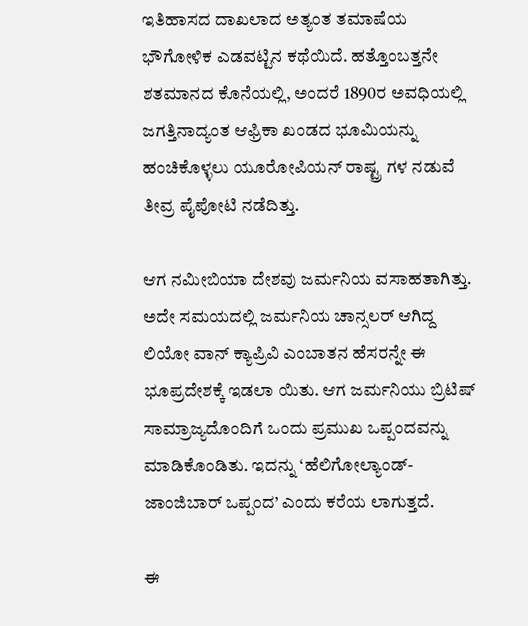ಇತಿಹಾಸದ ದಾಖಲಾದ ಅತ್ಯಂತ ತಮಾಷೆಯ ಭೌಗೋಳಿಕ ಎಡವಟ್ಟಿನ ಕಥೆಯಿದೆ. ಹತ್ತೊಂಬತ್ತನೇ ಶತಮಾನದ ಕೊನೆಯಲ್ಲಿ, ಅಂದರೆ 1890ರ ಅವಧಿಯಲ್ಲಿ ಜಗತ್ತಿನಾದ್ಯಂತ ಆಫ್ರಿಕಾ ಖಂಡದ ಭೂಮಿಯನ್ನು ಹಂಚಿಕೊಳ್ಳಲು ಯೂರೋಪಿಯನ್ ರಾಷ್ಟ್ರ ಗಳ ನಡುವೆ ತೀವ್ರ ಪೈಪೋಟಿ ನಡೆದಿತ್ತು.

ಆಗ ನಮೀಬಿಯಾ ದೇಶವು ಜರ್ಮನಿಯ ವಸಾಹತಾಗಿತ್ತು. ಅದೇ ಸಮಯದಲ್ಲಿ ಜರ್ಮನಿಯ ಚಾನ್ಸಲರ್ ಆಗಿದ್ದ ಲಿಯೋ ವಾನ್ ಕ್ಯಾಪ್ರಿವಿ ಎಂಬಾತನ ಹೆಸರನ್ನೇ ಈ ಭೂಪ್ರದೇಶಕ್ಕೆ ಇಡಲಾ ಯಿತು. ಆಗ ಜರ್ಮನಿಯು ಬ್ರಿಟಿಷ್ ಸಾಮ್ರಾಜ್ಯದೊಂದಿಗೆ ಒಂದು ಪ್ರಮುಖ ಒಪ್ಪಂದವನ್ನು ಮಾಡಿಕೊಂಡಿತು. ಇದನ್ನು ‘ಹೆಲಿಗೋಲ್ಯಾಂಡ್-ಜಾಂಜಿಬಾರ್ ಒಪ್ಪಂದ’ ಎಂದು ಕರೆಯ ಲಾಗುತ್ತದೆ.

ಈ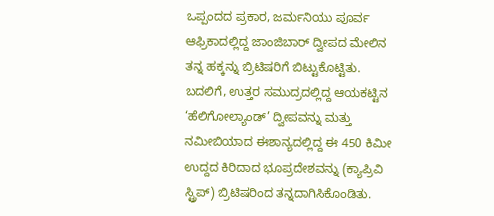ಒಪ್ಪಂದದ ಪ್ರಕಾರ, ಜರ್ಮನಿಯು ಪೂರ್ವ ಆಫ್ರಿಕಾದಲ್ಲಿದ್ದ ಜಾಂಜಿಬಾರ್ ದ್ವೀಪದ ಮೇಲಿನ ತನ್ನ ಹಕ್ಕನ್ನು ಬ್ರಿಟಿಷರಿಗೆ ಬಿಟ್ಟುಕೊಟ್ಟಿತು. ಬದಲಿಗೆ, ಉತ್ತರ ಸಮುದ್ರದಲ್ಲಿದ್ದ ಆಯಕಟ್ಟಿನ ‘ಹೆಲಿಗೋಲ್ಯಾಂಡ್’ ದ್ವೀಪವನ್ನು ಮತ್ತು ನಮೀಬಿಯಾದ ಈಶಾನ್ಯದಲ್ಲಿದ್ದ ಈ 450 ಕಿಮೀ ಉದ್ದದ ಕಿರಿದಾದ ಭೂಪ್ರದೇಶವನ್ನು (ಕ್ಯಾಪ್ರಿವಿ ಸ್ಟ್ರಿಪ್) ಬ್ರಿಟಿಷರಿಂದ ತನ್ನದಾಗಿಸಿಕೊಂಡಿತು.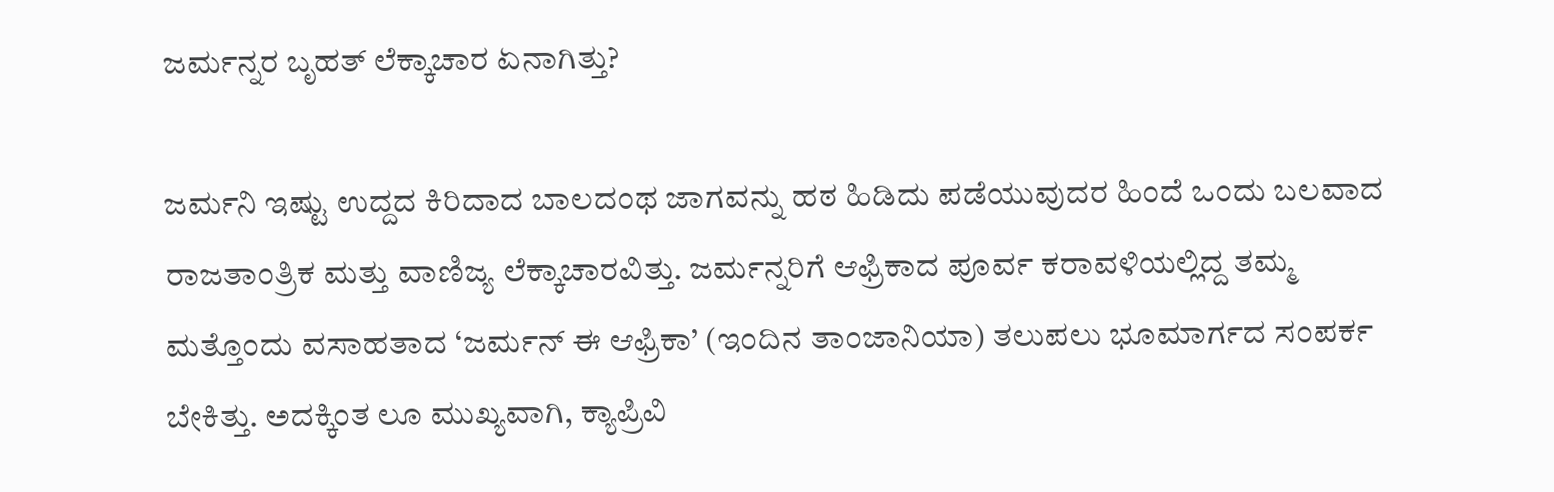ಜರ್ಮನ್ನರ ಬೃಹತ್ ಲೆಕ್ಕಾಚಾರ ಏನಾಗಿತ್ತು?

ಜರ್ಮನಿ ಇಷ್ಟು ಉದ್ದದ ಕಿರಿದಾದ ಬಾಲದಂಥ ಜಾಗವನ್ನು ಹಠ ಹಿಡಿದು ಪಡೆಯುವುದರ ಹಿಂದೆ ಒಂದು ಬಲವಾದ ರಾಜತಾಂತ್ರಿಕ ಮತ್ತು ವಾಣಿಜ್ಯ ಲೆಕ್ಕಾಚಾರವಿತ್ತು. ಜರ್ಮನ್ನರಿಗೆ ಆಫ್ರಿಕಾದ ಪೂರ್ವ ಕರಾವಳಿಯಲ್ಲಿದ್ದ ತಮ್ಮ ಮತ್ತೊಂದು ವಸಾಹತಾದ ‘ಜರ್ಮನ್ ಈ ಆಫ್ರಿಕಾ’ (ಇಂದಿನ ತಾಂಜಾನಿಯಾ) ತಲುಪಲು ಭೂಮಾರ್ಗದ ಸಂಪರ್ಕ ಬೇಕಿತ್ತು. ಅದಕ್ಕಿಂತ ಲೂ ಮುಖ್ಯವಾಗಿ, ಕ್ಯಾಪ್ರಿವಿ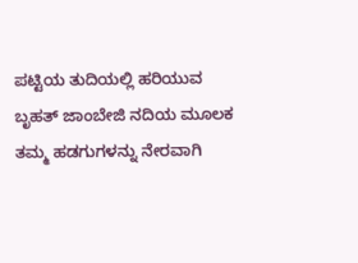ಪಟ್ಟಿಯ ತುದಿಯಲ್ಲಿ ಹರಿಯುವ ಬೃಹತ್ ಜಾಂಬೇಜಿ ನದಿಯ ಮೂಲಕ ತಮ್ಮ ಹಡಗುಗಳನ್ನು ನೇರವಾಗಿ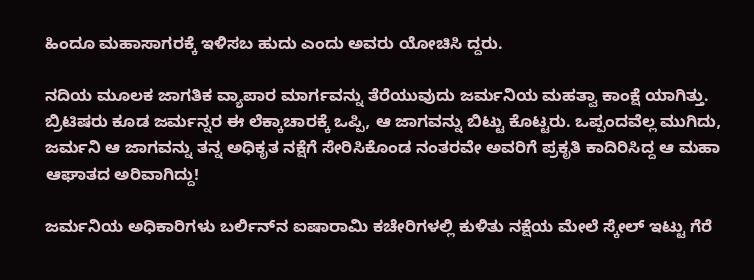ಹಿಂದೂ ಮಹಾಸಾಗರಕ್ಕೆ ಇಳಿಸಬ ಹುದು ಎಂದು ಅವರು ಯೋಚಿಸಿ ದ್ದರು.

ನದಿಯ ಮೂಲಕ ಜಾಗತಿಕ ವ್ಯಾಪಾರ ಮಾರ್ಗವನ್ನು ತೆರೆಯುವುದು ಜರ್ಮನಿಯ ಮಹತ್ವಾ ಕಾಂಕ್ಷೆ ಯಾಗಿತ್ತು. ಬ್ರಿಟಿಷರು ಕೂಡ ಜರ್ಮನ್ನರ ಈ ಲೆಕ್ಕಾಚಾರಕ್ಕೆ ಒಪ್ಪಿ, ಆ ಜಾಗವನ್ನು ಬಿಟ್ಟು ಕೊಟ್ಟರು. ಒಪ್ಪಂದವೆಲ್ಲ ಮುಗಿದು, ಜರ್ಮನಿ ಆ ಜಾಗವನ್ನು ತನ್ನ ಅಧಿಕೃತ ನಕ್ಷೆಗೆ ಸೇರಿಸಿಕೊಂಡ ನಂತರವೇ ಅವರಿಗೆ ಪ್ರಕೃತಿ ಕಾದಿರಿಸಿದ್ದ ಆ ಮಹಾ ಆಘಾತದ ಅರಿವಾಗಿದ್ದು!

ಜರ್ಮನಿಯ ಅಧಿಕಾರಿಗಳು ಬರ್ಲಿನ್‌ನ ಐಷಾರಾಮಿ ಕಚೇರಿಗಳಲ್ಲಿ ಕುಳಿತು ನಕ್ಷೆಯ ಮೇಲೆ ಸ್ಕೇಲ್ ಇಟ್ಟು ಗೆರೆ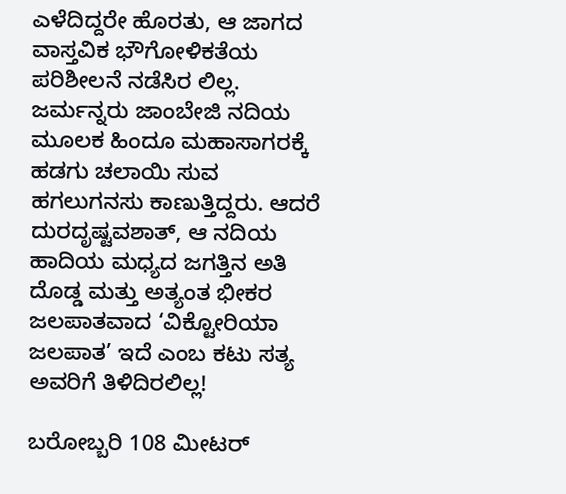ಎಳೆದಿದ್ದರೇ ಹೊರತು, ಆ ಜಾಗದ ವಾಸ್ತವಿಕ ಭೌಗೋಳಿಕತೆಯ ಪರಿಶೀಲನೆ ನಡೆಸಿರ ಲಿಲ್ಲ. ಜರ್ಮನ್ನರು ಜಾಂಬೇಜಿ ನದಿಯ ಮೂಲಕ ಹಿಂದೂ ಮಹಾಸಾಗರಕ್ಕೆ ಹಡಗು ಚಲಾಯಿ ಸುವ ಹಗಲುಗನಸು ಕಾಣುತ್ತಿದ್ದರು. ಆದರೆ ದುರದೃಷ್ಟವಶಾತ್, ಆ ನದಿಯ ಹಾದಿಯ ಮಧ್ಯದ ಜಗತ್ತಿನ ಅತಿ ದೊಡ್ಡ ಮತ್ತು ಅತ್ಯಂತ ಭೀಕರ ಜಲಪಾತವಾದ ‘ವಿಕ್ಟೋರಿಯಾ ಜಲಪಾತ’ ಇದೆ ಎಂಬ ಕಟು ಸತ್ಯ ಅವರಿಗೆ ತಿಳಿದಿರಲಿಲ್ಲ!

ಬರೋಬ್ಬರಿ 108 ಮೀಟರ್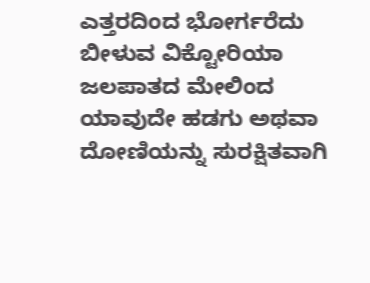ಎತ್ತರದಿಂದ ಭೋರ್ಗರೆದು ಬೀಳುವ ವಿಕ್ಟೋರಿಯಾ ಜಲಪಾತದ ಮೇಲಿಂದ ಯಾವುದೇ ಹಡಗು ಅಥವಾ ದೋಣಿಯನ್ನು ಸುರಕ್ಷಿತವಾಗಿ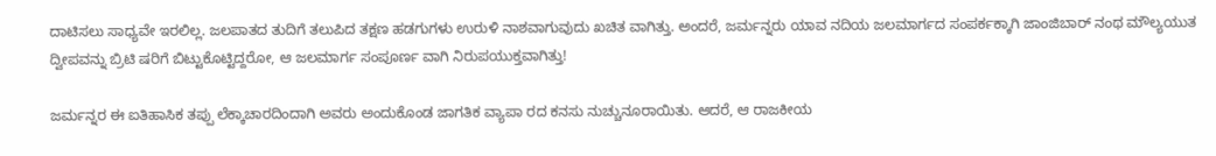ದಾಟಿಸಲು ಸಾಧ್ಯವೇ ಇರಲಿಲ್ಲ. ಜಲಪಾತದ ತುದಿಗೆ ತಲುಪಿದ ತಕ್ಷಣ ಹಡಗುಗಳು ಉರುಳಿ ನಾಶವಾಗುವುದು ಖಚಿತ ವಾಗಿತ್ತು. ಅಂದರೆ, ಜರ್ಮನ್ನರು ಯಾವ ನದಿಯ ಜಲಮಾರ್ಗದ ಸಂಪರ್ಕಕ್ಕಾಗಿ ಜಾಂಜಿಬಾರ್‌ ನಂಥ ಮೌಲ್ಯಯುತ ದ್ವೀಪವನ್ನು ಬ್ರಿಟಿ ಷರಿಗೆ ಬಿಟ್ಟುಕೊಟ್ಟಿದ್ದರೋ, ಆ ಜಲಮಾರ್ಗ ಸಂಪೂರ್ಣ ವಾಗಿ ನಿರುಪಯುಕ್ತವಾಗಿತ್ತು!

ಜರ್ಮನ್ನರ ಈ ಐತಿಹಾಸಿಕ ತಪ್ಪು ಲೆಕ್ಕಾಚಾರದಿಂದಾಗಿ ಅವರು ಅಂದುಕೊಂಡ ಜಾಗತಿಕ ವ್ಯಾಪಾ ರದ ಕನಸು ನುಚ್ಚುನೂರಾಯಿತು. ಆದರೆ, ಆ ರಾಜಕೀಯ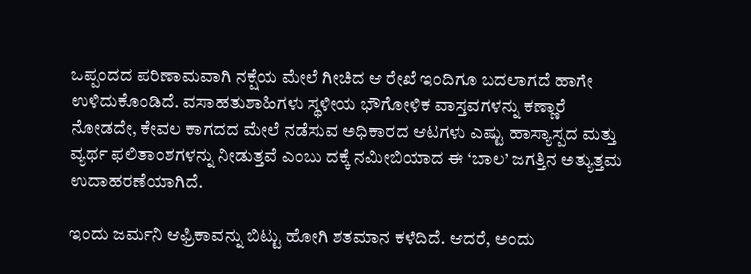ಒಪ್ಪಂದದ ಪರಿಣಾಮವಾಗಿ ನಕ್ಷೆಯ ಮೇಲೆ ಗೀಚಿದ ಆ ರೇಖೆ ಇಂದಿಗೂ ಬದಲಾಗದೆ ಹಾಗೇ ಉಳಿದುಕೊಂಡಿದೆ. ವಸಾಹತುಶಾಹಿಗಳು ಸ್ಥಳೀಯ ಭೌಗೋಳಿಕ ವಾಸ್ತವಗಳನ್ನು ಕಣ್ಣಾರೆ ನೋಡದೇ, ಕೇವಲ ಕಾಗದದ ಮೇಲೆ ನಡೆಸುವ ಅಧಿಕಾರದ ಆಟಗಳು ಎಷ್ಟು ಹಾಸ್ಯಾಸ್ಪದ ಮತ್ತು ವ್ಯರ್ಥ ಫಲಿತಾಂಶಗಳನ್ನು ನೀಡುತ್ತವೆ ಎಂಬು ದಕ್ಕೆ ನಮೀಬಿಯಾದ ಈ ‘ಬಾಲ’ ಜಗತ್ತಿನ ಅತ್ಯುತ್ತಮ ಉದಾಹರಣೆಯಾಗಿದೆ.

ಇಂದು ಜರ್ಮನಿ ಆಫ್ರಿಕಾವನ್ನು ಬಿಟ್ಟು ಹೋಗಿ ಶತಮಾನ ಕಳೆದಿದೆ. ಆದರೆ, ಅಂದು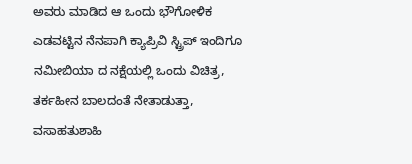ಅವರು ಮಾಡಿದ ಆ ಒಂದು ಭೌಗೋಳಿಕ ಎಡವಟ್ಟಿನ ನೆನಪಾಗಿ ಕ್ಯಾಪ್ರಿವಿ ಸ್ಟ್ರಿಪ್ ಇಂದಿಗೂ ನಮೀಬಿಯಾ ದ ನಕ್ಷೆಯಲ್ಲಿ ಒಂದು ವಿಚಿತ್ರ, ತರ್ಕಹೀನ ಬಾಲದಂತೆ ನೇತಾಡುತ್ತಾ, ವಸಾಹತುಶಾಹಿ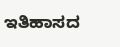ಇತಿಹಾಸದ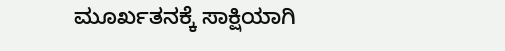ಮೂರ್ಖತನಕ್ಕೆ ಸಾಕ್ಷಿಯಾಗಿ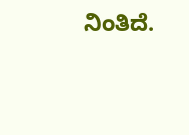ನಿಂತಿದೆ.